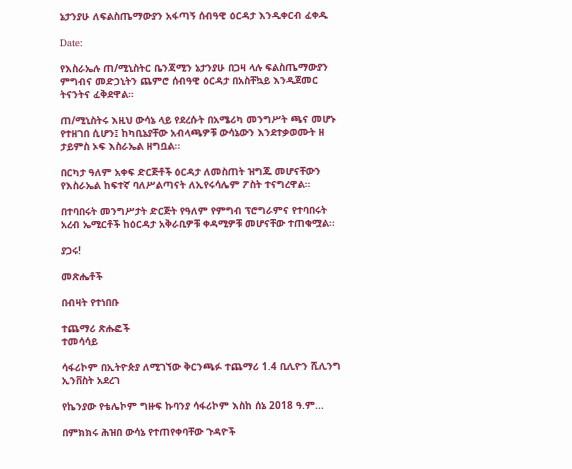ኔታንያሁ ለፍልስጤማውያን አፋጣኝ ሰብዓዊ ዕርዳታ እንዲቀርብ ፈቀዱ

Date:

የእስራኤሉ ጠ/ሚኒስትር ቤንጃሚን ኔታንያሁ በጋዛ ላሉ ፍልስጤማውያን ምግብና መድኃኒትን ጨምሮ ሰብዓዊ ዕርዳታ በአስቸኳይ እንዲጀመር ትናንትና ፈቅደዋል።

ጠ/ሚኒስትሩ እዚህ ውሳኔ ላይ የደረሱት በአሜሪካ መንግሥት ጫና መሆኑ የተዘገበ ሲሆን፤ ከካቢኔያቸው አብላጫዎቹ ውሳኔውን እንደተቃወሙት ዘ ታይምስ ኦፍ እስራኤል ዘግቧል፡፡

በርካታ ዓለም አቀፍ ድርጅቶች ዕርዳታ ለመስጠት ዝግጁ መሆናቸውን የእስራኤል ከፍተኛ ባለሥልጣናት ለኢየሩሳሌም ፖስት ተናግረዋል።

በተባበሩት መንግሥታት ድርጅት የዓለም የምግብ ፕሮግራምና የተባበሩት አረብ ኤሚርቶች ከዕርዳታ አቅራቢዎቹ ቀዳሚዎቹ መሆናቸው ተጠቁሟል፡፡

ያጋሩ!

መጽሔቶች

በብዛት የተነበቡ

ተጨማሪ ጽሑፎች
ተመሳሳይ

ሳፋሪኮም በኢትዮጵያ ለሚገኘው ቅርንጫፉ ተጨማሪ 1.4 ቢሊዮን ሺሊንግ ኢንቨስት አደረገ

የኬንያው የቴሌኮም ግዙፍ ኩባንያ ሳፋሪኮም እስከ ሰኔ 2018 ዓ.ም...

በምክክሩ ሕዝበ ውሳኔ የተጠየቀባቸው ጉዳዮች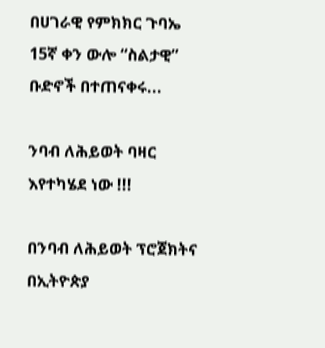በሀገራዊ የምክክር ጉባኤ 15ኛ ቀን ውሎ “ስልታዊ” ቡድኖች በተጠናቀሩ...

ንባብ ለሕይወት ባዛር እየተካሄደ ነው !!!

በንባብ ለሕይወት ፕሮጀክትና በኢትዮጵያ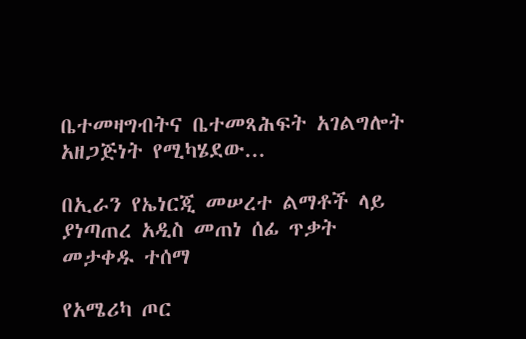ቤተመዛግብትና ቤተመጻሕፍት አገልግሎት አዘጋጅነት የሚካሄደው...

በኢራን የኤነርጂ መሠረተ ልማቶች ላይ ያነጣጠረ አዲስ መጠነ ሰፊ ጥቃት መታቀዱ ተሰማ

የአሜሪካ ጦር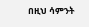በዚህ ሳምንት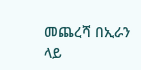መጨረሻ በኢራን ላይ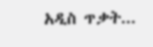አዲስ ጥቃት...